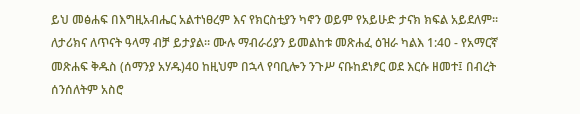ይህ መፅሐፍ በእግዚአብሔር አልተነፀረም እና የክርስቲያን ካኖን ወይም የአይሁድ ታናክ ክፍል አይደለም። ለታሪክና ለጥናት ዓላማ ብቻ ይታያል። ሙሉ ማብራሪያን ይመልከቱ መጽሐፈ ዕዝራ ካልእ 1:40 - የአማርኛ መጽሐፍ ቅዱስ (ሰማንያ አሃዱ)40 ከዚህም በኋላ የባቢሎን ንጉሥ ናቡከደነፆር ወደ እርሱ ዘመተ፤ በብረት ሰንሰለትም አስሮ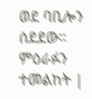ወደ ባቢሎን ሰደደው። ምዕራፉን ተመልከት |